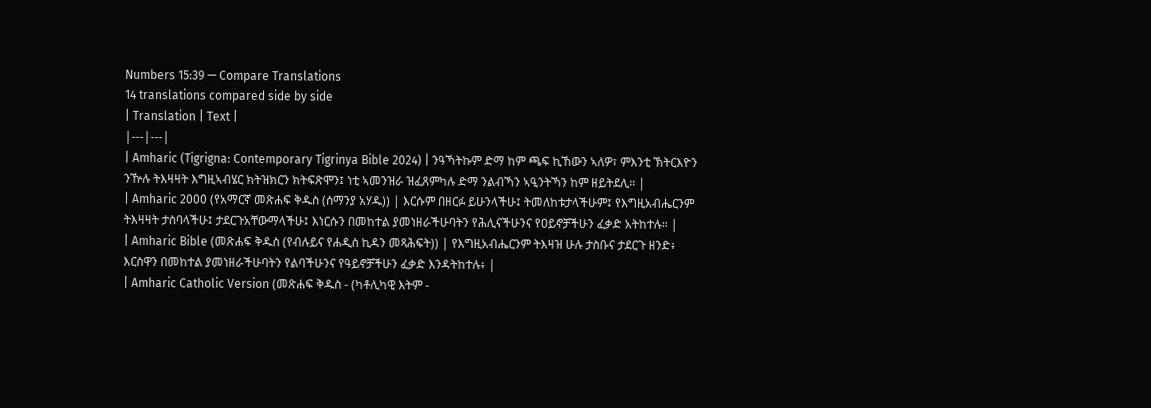Numbers 15:39 — Compare Translations
14 translations compared side by side
| Translation | Text |
|---|---|
| Amharic (Tigrigna: Contemporary Tigrinya Bible 2024) | ንዓኻትኩም ድማ ከም ጫፍ ኪኸውን ኣለዎ፣ ምእንቲ ኽትርእዮን ንዅሉ ትእዛዛት እግዚኣብሄር ክትዝክርን ክትፍጽሞን፤ ነቲ ኣመንዝራ ዝፈጸምካሉ ድማ ንልብኻን ኣዒንትኻን ከም ዘይትደሊ። |
| Amharic 2000 (የአማርኛ መጽሐፍ ቅዱስ (ሰማንያ አሃዱ)) | እርሱም በዘርፉ ይሁንላችሁ፤ ትመለከቱታላችሁም፤ የእግዚአብሔርንም ትእዛዛት ታስባላችሁ፤ ታደርጉአቸውማላችሁ፤ እነርሱን በመከተል ያመነዘራችሁባትን የሕሊናችሁንና የዐይኖቻችሁን ፈቃድ አትከተሉ። |
| Amharic Bible (መጽሐፍ ቅዱስ (የብሉይና የሐዲስ ኪዳን መጻሕፍት)) | የእግዚአብሔርንም ትእዛዝ ሁሉ ታስቡና ታደርጉ ዘንድ፥ እርስዋን በመከተል ያመነዘራችሁባትን የልባችሁንና የዓይኖቻችሁን ፈቃድ እንዳትከተሉ፥ |
| Amharic Catholic Version (መጽሐፍ ቅዱስ - (ካቶሊካዊ እትም -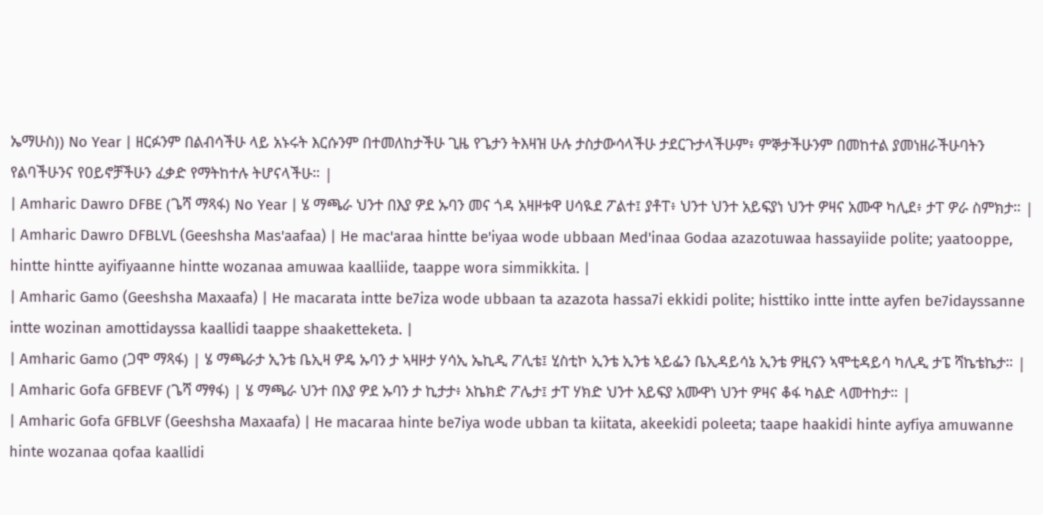ኤማሁስ)) No Year | ዘርፉንም በልብሳችሁ ላይ አኑሩት እርሱንም በተመለከታችሁ ጊዜ የጌታን ትእዛዝ ሁሉ ታስታውሳላችሁ ታደርጉታላችሁም፥ ምኞታችሁንም በመከተል ያመነዘራችሁባትን የልባችሁንና የዐይኖቻችሁን ፈቃድ የማትከተሉ ትሆናላችሁ። |
| Amharic Dawro DFBE (ጌሻ ማጻፋ) No Year | ሄ ማጫራ ህንተ በእያ ዎደ ኡባን መና ጎዳ አዛዞቱዋ ሀሳዪደ ፖልተ፤ ያቶፐ፥ ህንተ ህንተ አይፍያነ ህንተ ዎዛና አሙዋ ካሊደ፥ ታፐ ዎራ ስምክታ። |
| Amharic Dawro DFBLVL (Geeshsha Mas'aafaa) | He mac'araa hintte be'iyaa wode ubbaan Med'inaa Godaa azazotuwaa hassayiide polite; yaatooppe, hintte hintte ayifiyaanne hintte wozanaa amuwaa kaalliide, taappe wora simmikkita. |
| Amharic Gamo (Geeshsha Maxaafa) | He macarata intte be7iza wode ubbaan ta azazota hassa7i ekkidi polite; histtiko intte intte ayfen be7idayssanne intte wozinan amottidayssa kaallidi taappe shaaketteketa. |
| Amharic Gamo (ጋሞ ማጻፋ) | ሄ ማጫራታ ኢንቴ ቤኢዛ ዎዴ ኡባን ታ ኣዛዞታ ሃሳኢ ኤኪዲ ፖሊቴ፤ ሂስቲኮ ኢንቴ ኢንቴ ኣይፌን ቤኢዳይሳኔ ኢንቴ ዎዚናን ኣሞቲዳይሳ ካሊዲ ታፔ ሻኬቴኬታ። |
| Amharic Gofa GFBEVF (ጌሻ ማፃፋ) | ሄ ማጫራ ህንተ በእያ ዎደ ኡባን ታ ኪታታ፥ አኬክድ ፖሌታ፤ ታፐ ሃክድ ህንተ አይፍያ አሙዋነ ህንተ ዎዛና ቆፋ ካልድ ላመተከታ። |
| Amharic Gofa GFBLVF (Geeshsha Maxaafa) | He macaraa hinte be7iya wode ubban ta kiitata, akeekidi poleeta; taape haakidi hinte ayfiya amuwanne hinte wozanaa qofaa kaallidi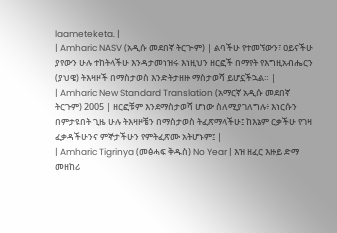laameteketa. |
| Amharic NASV (አዲሱ መደበኛ ትርጒም) | ልባችሁ የተመኘውን፣ ዐይናችሁ ያየውን ሁሉ ተከትላችሁ እንዳታመነዝሩ እነዚህን ዘርፎች በማየት የእግዚአብሔርን (ያህዌ) ትእዛዞች በማስታወስ እንድትታዘዙ ማስታወሻ ይሆኗችኋል። |
| Amharic New Standard Translation (አማርኛ አዲሱ መደበኛ ትርጉም) 2005 | ዘርፎቹም እንደማስታወሻ ሆነው ስለሚያገለግሉ፥ እነርሱን በምታዩበት ጊዜ ሁሉ ትእዛዞቼን በማስታወስ ትፈጽማላችሁ፤ ከእኔም ርቃችሁ የገዛ ፈቃዳችሁንና ምኞታችሁን የምትፈጽሙ አትሆኑም፤ |
| Amharic Tigrinya (መፅሓፍ ቅዱስ) No Year | እዝ ዘፈር እዙይ ድማ መዘከሪ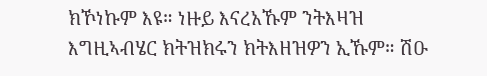ክኾነኩም እዩ። ነዙይ እናረአኹም ንትእዛዝ እግዚኣብሄር ክትዝክሩን ክትእዘዝዎን ኢኹም። ሽዑ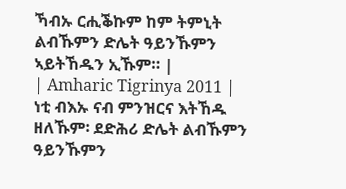ኻብኡ ርሒቕኩም ከም ትምኒት ልብኹምን ድሌት ዓይንኹምን ኣይትኸዱን ኢኹም። |
| Amharic Tigrinya 2011 | ነቲ ብእኡ ናብ ምንዝርና እትኸዱ ዘለኹም፡ ደድሕሪ ድሌት ልብኹምን ዓይንኹምን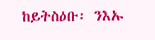ከይትስዕቡ፡ ንእኡ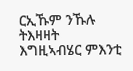ርኢኹም ንኹሉ ትእዛዛት እግዚኣብሄር ምእንቲ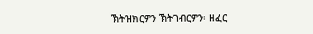ኽትዝክርዎን ኽትገብርዎን፡ ዘፈር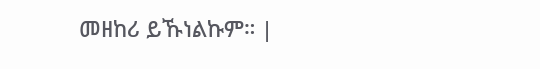መዘከሪ ይኹነልኩም። |